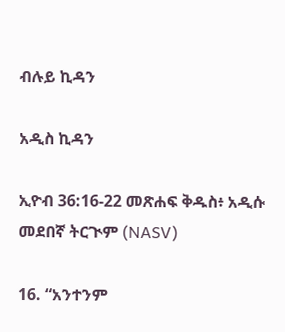ብሉይ ኪዳን

አዲስ ኪዳን

ኢዮብ 36:16-22 መጽሐፍ ቅዱስ፥ አዲሱ መደበኛ ትርጒም (NASV)

16. “አንተንም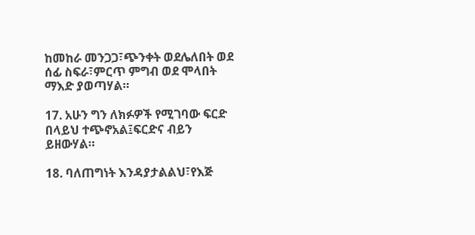ከመከራ መንጋጋ፣ጭንቀት ወደሌለበት ወደ ሰፊ ስፍራ፣ምርጥ ምግብ ወደ ሞላበት ማእድ ያወጣሃል።

17. አሁን ግን ለክፉዎች የሚገባው ፍርድ በላይህ ተጭኖአል፤ፍርድና ብይን ይዘውሃል።

18. ባለጠግነት እንዳያታልልህ፣የእጅ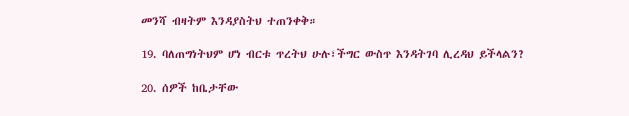መንሻ ብዛትም እንዳያስትህ ተጠንቀቅ።

19. ባለጠግነትህም ሆነ ብርቱ ጥረትህ ሁሉ፣ችግር ውስጥ እንዳትገባ ሊረዳህ ይችላልን?

20. ሰዎች ከቤታቸው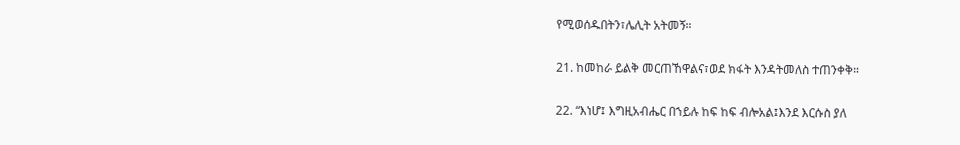የሚወሰዱበትን፣ሌሊት አትመኝ።

21. ከመከራ ይልቅ መርጠኸዋልና፣ወደ ክፋት እንዳትመለስ ተጠንቀቅ።

22. “እነሆ፤ እግዚአብሔር በኀይሉ ከፍ ከፍ ብሎአል፤እንደ እርሱስ ያለ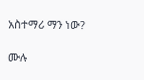አስተማሪ ማን ነው?

ሙሉ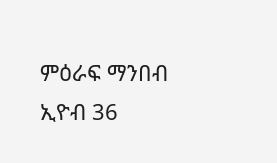ምዕራፍ ማንበብ ኢዮብ 36